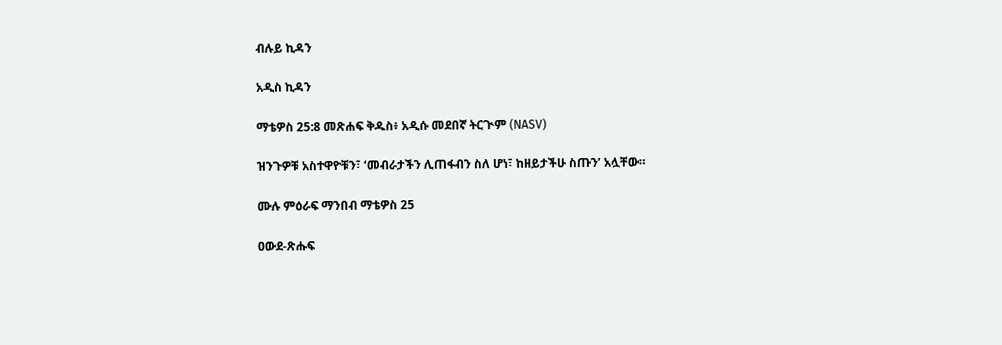ብሉይ ኪዳን

አዲስ ኪዳን

ማቴዎስ 25:8 መጽሐፍ ቅዱስ፥ አዲሱ መደበኛ ትርጒም (NASV)

ዝንጉዎቹ አስተዋዮቹን፣ ‘መብራታችን ሊጠፋብን ስለ ሆነ፣ ከዘይታችሁ ስጡን’ አሏቸው።

ሙሉ ምዕራፍ ማንበብ ማቴዎስ 25

ዐውደ-ጽሑፍ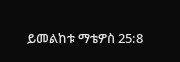ይመልከቱ ማቴዎስ 25:8